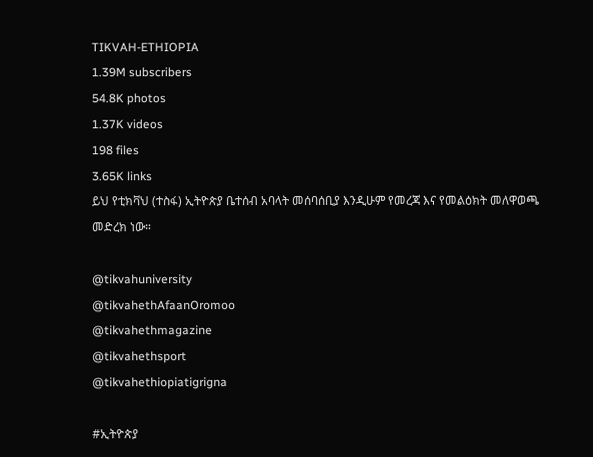TIKVAH-ETHIOPIA
1.39M subscribers
54.8K photos
1.37K videos
198 files
3.65K links
ይህ የቲክቫህ (ተስፋ) ኢትዮጵያ ቤተሰብ አባላት መሰባሰቢያ እንዲሁም የመረጃ እና የመልዕክት መለዋወጫ መድረክ ነው።

@tikvahuniversity
@tikvahethAfaanOromoo
@tikvahethmagazine
@tikvahethsport
@tikvahethiopiatigrigna

#ኢትዮጵያ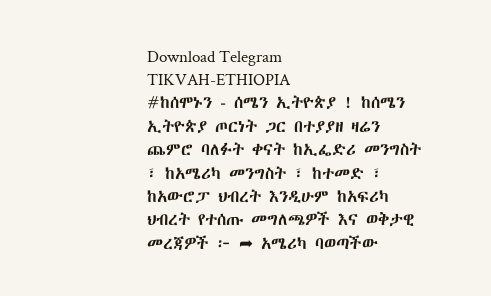Download Telegram
TIKVAH-ETHIOPIA
#ከሰሞኑን - ሰሜን ኢትዮጵያ ! ከሰሜን ኢትዮጵያ ጦርነት ጋር በተያያዘ ዛሬን ጨምሮ ባለፉት ቀናት ከኢፌድሪ መንግስት ፣ ከአሜሪካ መንግስት ፣ ከተመድ ፣ ከአውሮፓ ህብረት እንዲሁም ከአፍሪካ ህብረት የተሰጡ መግለጫዎች እና ወቅታዊ መረጃዎች ፦ ➦ አሜሪካ ባወጣችው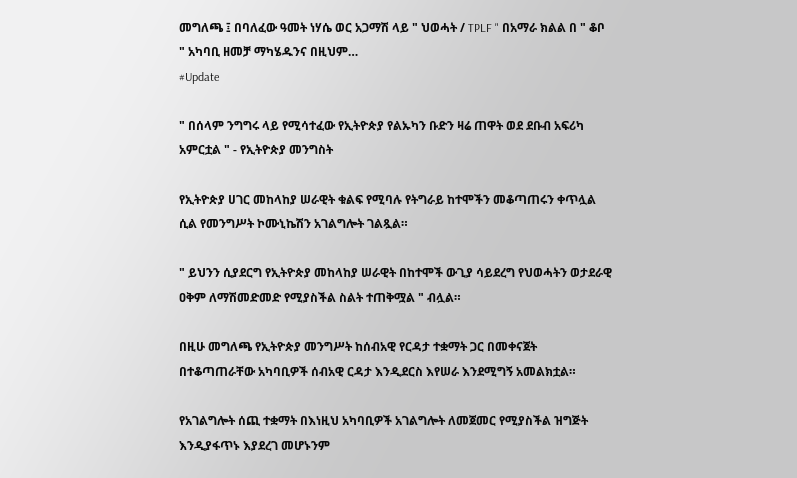መግለጫ ፤ በባለፈው ዓመት ነሃሴ ወር አጋማሽ ላይ " ህወሓት / TPLF " በአማራ ክልል በ " ቆቦ " አካባቢ ዘመቻ ማካሄዱንና በዚህም…
#Update

" በሰላም ንግግሩ ላይ የሚሳተፈው የኢትዮጵያ የልኡካን ቡድን ዛሬ ጠዋት ወደ ደቡብ አፍሪካ አምርቷል " - የኢትዮጵያ መንግስት

የኢትዮጵያ ሀገር መከላከያ ሠራዊት ቁልፍ የሚባሉ የትግራይ ከተሞችን መቆጣጠሩን ቀጥሏል ሲል የመንግሥት ኮሙኒኬሽን አገልግሎት ገልጿል።

" ይህንን ሲያደርግ የኢትዮጵያ መከላከያ ሠራዊት በከተሞች ውጊያ ሳይደረግ የህወሓትን ወታደራዊ ዐቅም ለማሽመድመድ የሚያስችል ስልት ተጠቅሟል " ብሏል።

በዚሁ መግለጫ የኢትዮጵያ መንግሥት ከሰብአዊ የርዳታ ተቋማት ጋር በመቀናጀት በተቆጣጠራቸው አካባቢዎች ሰብአዊ ርዳታ እንዲደርስ እየሠራ እንደሚግኝ አመልክቷል።

የአገልግሎት ሰጪ ተቋማት በእነዚህ አካባቢዎች አገልግሎት ለመጀመር የሚያስችል ዝግጅት እንዲያፋጥኑ እያደረገ መሆኑንም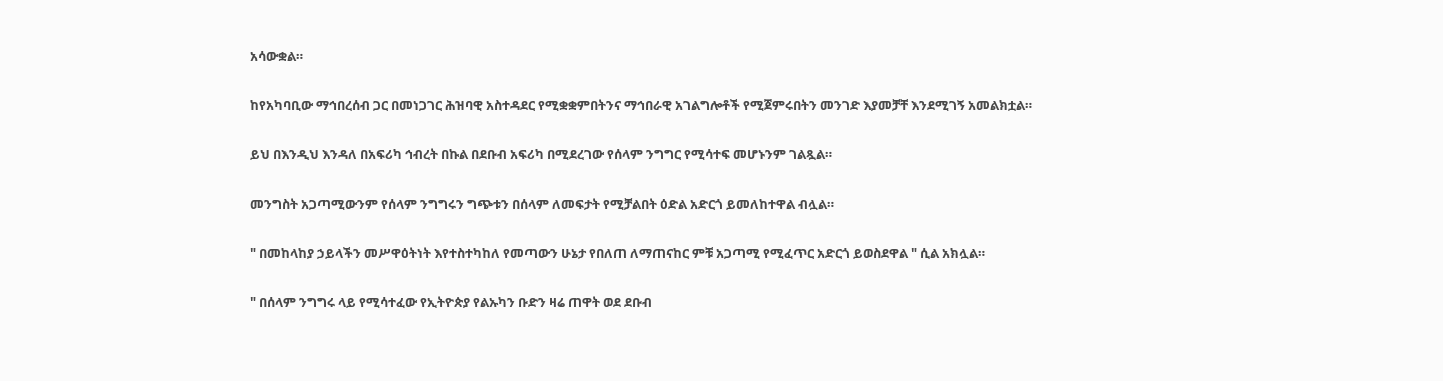አሳውቋል።

ከየአካባቢው ማኅበረሰብ ጋር በመነጋገር ሕዝባዊ አስተዳደር የሚቋቋምበትንና ማኅበራዊ አገልግሎቶች የሚጀምሩበትን መንገድ እያመቻቸ እንደሚገኝ አመልክቷል።

ይህ በእንዲህ እንዳለ በአፍሪካ ኅብረት በኩል በደቡብ አፍሪካ በሚደረገው የሰላም ንግግር የሚሳተፍ መሆኑንም ገልጿል።

መንግስት አጋጣሚውንም የሰላም ንግግሩን ግጭቱን በሰላም ለመፍታት የሚቻልበት ዕድል አድርጎ ይመለከተዋል ብሏል።

" በመከላከያ ኃይላችን መሥዋዕትነት እየተስተካከለ የመጣውን ሁኔታ የበለጠ ለማጠናከር ምቹ አጋጣሚ የሚፈጥር አድርጎ ይወስደዋል " ሲል አክሏል።

" በሰላም ንግግሩ ላይ የሚሳተፈው የኢትዮጵያ የልኡካን ቡድን ዛሬ ጠዋት ወደ ደቡብ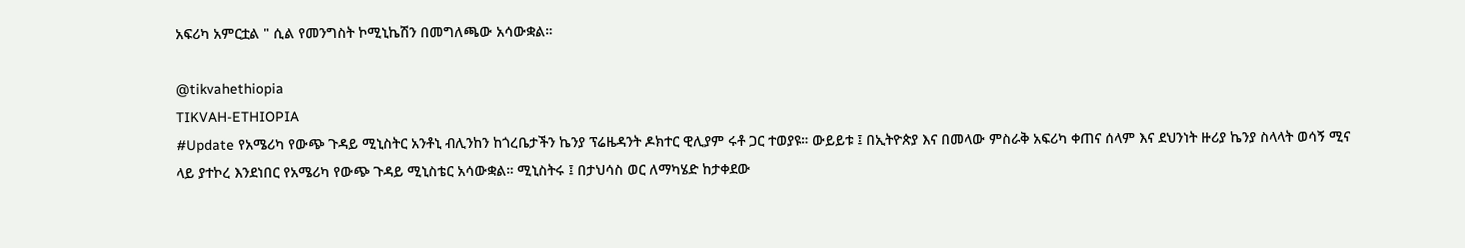አፍሪካ አምርቷል " ሲል የመንግስት ኮሚኒኬሽን በመግለጫው አሳውቋል።

@tikvahethiopia
TIKVAH-ETHIOPIA
#Update የአሜሪካ የውጭ ጉዳይ ሚኒስትር አንቶኒ ብሊንከን ከጎረቤታችን ኬንያ ፕሬዜዳንት ዶክተር ዊሊያም ሩቶ ጋር ተወያዩ። ውይይቱ ፤ በኢትዮጵያ እና በመላው ምስራቅ አፍሪካ ቀጠና ሰላም እና ደህንነት ዙሪያ ኬንያ ስላላት ወሳኝ ሚና ላይ ያተኮረ እንደነበር የአሜሪካ የውጭ ጉዳይ ሚኒስቴር አሳውቋል። ሚኒስትሩ ፤ በታህሳስ ወር ለማካሄድ ከታቀደው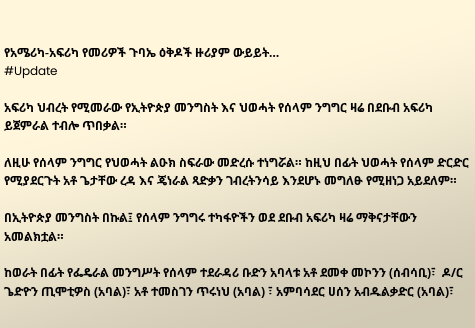የአሜሪካ-አፍሪካ የመሪዎች ጉባኤ ዕቅዶች ዙሪያም ውይይት…
#Update

አፍሪካ ህብረት የሚመራው የኢትዮጵያ መንግስት እና ህወሓት የሰላም ንግግር ዛሬ በደቡብ አፍሪካ ይጀምራል ተብሎ ጥበቃል።

ለዚሁ የሰላም ንግግር የህወሓት ልዑክ ስፍራው መድረሱ ተነግሯል። ከዚህ በፊት ህወሓት የሰላም ድርድር የሚያደርጉት አቶ ጌታቸው ረዳ እና ጄነራል ጻድቃን ገብረትንሳይ እንደሆኑ መግለፁ የሚዘነጋ አይደለም።

በኢትዮጵያ መንግስት በኩል፤ የሰላም ንግግሩ ተካፋዮችን ወደ ደቡብ አፍሪካ ዛሬ ማቅናታቸውን አመልክቷል።

ከወራት በፊት የፌዴራል መንግሥት የሰላም ተደራዳሪ ቡድን አባላቱ አቶ ደመቀ መኮንን (ሰብሳቢ)፣  ዶ/ር ጌድዮን ጢሞቲዎስ (አባል)፣ አቶ ተመስገን ጥሩነህ (አባል) ፣ አምባሳደር ሀሰን አብዱልቃድር (አባል)፣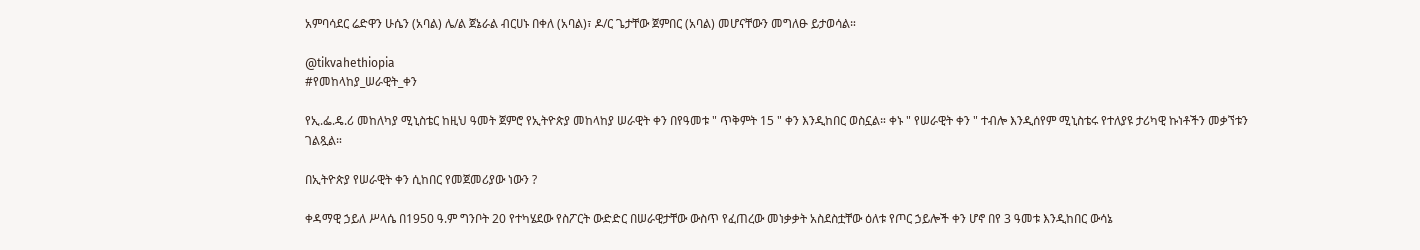አምባሳደር ሬድዋን ሁሴን (አባል) ሌ/ል ጀኔራል ብርሀኑ በቀለ (አባል)፣ ዶ/ር ጌታቸው ጀምበር (አባል) መሆናቸውን መግለፁ ይታወሳል።

@tikvahethiopia
#የመከላከያ_ሠራዊት_ቀን

የኢ.ፌ.ዴ.ሪ መከለካያ ሚኒስቴር ከዚህ ዓመት ጀምሮ የኢትዮጵያ መከላከያ ሠራዊት ቀን በየዓመቱ " ጥቅምት 15 " ቀን እንዲከበር ወስኗል። ቀኑ " የሠራዊት ቀን " ተብሎ እንዲሰየም ሚኒስቴሩ የተለያዩ ታሪካዊ ኩነቶችን መቃኘቱን ገልጿል።

በኢትዮጵያ የሠራዊት ቀን ሲከበር የመጀመሪያው ነውን ?

ቀዳማዊ ኃይለ ሥላሴ በ1950 ዓ.ም ግንቦት 20 የተካሄደው የስፖርት ውድድር በሠራዊታቸው ውስጥ የፈጠረው መነቃቃት አስደስቷቸው ዕለቱ የጦር ኃይሎች ቀን ሆኖ በየ 3 ዓመቱ እንዲከበር ውሳኔ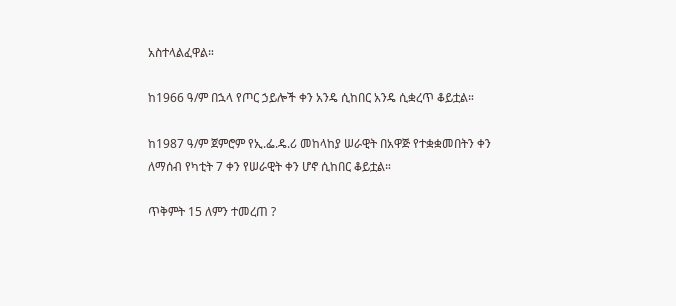አስተላልፈዋል።

ከ1966 ዓ/ም በኋላ የጦር ኃይሎች ቀን አንዴ ሲከበር አንዴ ሲቋረጥ ቆይቷል።

ከ1987 ዓ/ም ጀምሮም የኢ.ፌ.ዴ.ሪ መከላከያ ሠራዊት በአዋጅ የተቋቋመበትን ቀን ለማሰብ የካቲት 7 ቀን የሠራዊት ቀን ሆኖ ሲከበር ቆይቷል።

ጥቅምት 15 ለምን ተመረጠ ?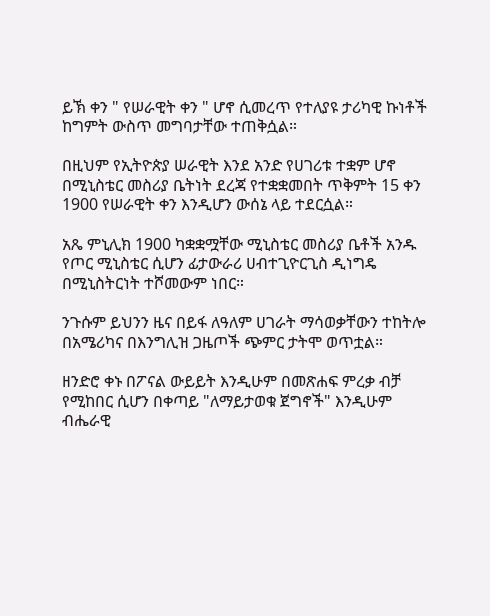ይኽ ቀን " የሠራዊት ቀን " ሆኖ ሲመረጥ የተለያዩ ታሪካዊ ኩነቶች ከግምት ውስጥ መግባታቸው ተጠቅሷል።

በዚህም የኢትዮጵያ ሠራዊት እንደ አንድ የሀገሪቱ ተቋም ሆኖ በሚኒስቴር መስሪያ ቤትነት ደረጃ የተቋቋመበት ጥቅምት 15 ቀን 1900 የሠራዊት ቀን እንዲሆን ውሰኔ ላይ ተደርሷል።

አጼ ምኒሊክ 1900 ካቋቋሟቸው ሚኒስቴር መስሪያ ቤቶች አንዱ የጦር ሚኒስቴር ሲሆን ፊታውራሪ ሀብተጊዮርጊስ ዲነግዴ በሚኒስትርነት ተሾመውም ነበር።

ንጉሱም ይህንን ዜና በይፋ ለዓለም ሀገራት ማሳወቃቸውን ተከትሎ በአሜሪካና በእንግሊዝ ጋዜጦች ጭምር ታትሞ ወጥቷል።

ዘንድሮ ቀኑ በፖናል ውይይት እንዲሁም በመጽሐፍ ምረቃ ብቻ የሚከበር ሲሆን በቀጣይ "ለማይታወቁ ጀግኖች" እንዲሁም ብሔራዊ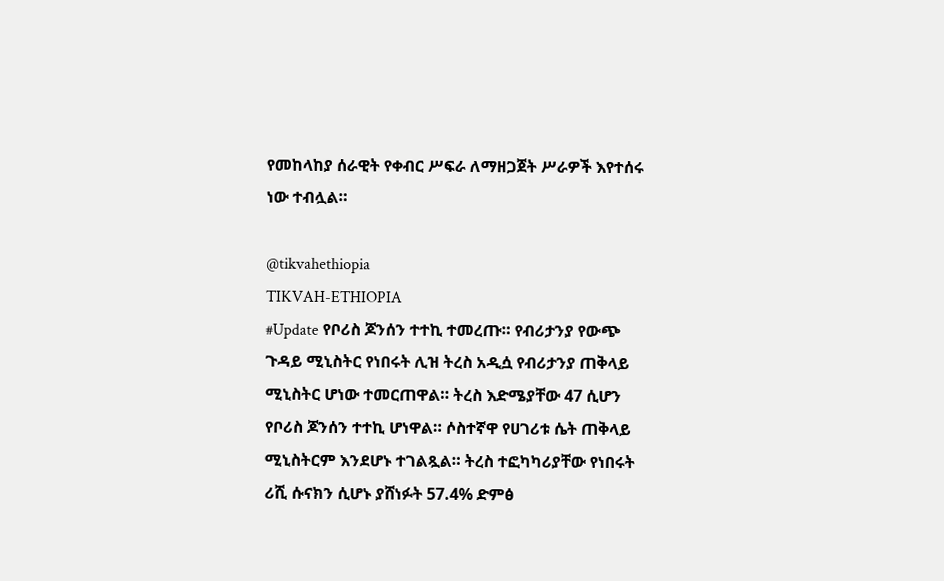የመከላከያ ሰራዊት የቀብር ሥፍራ ለማዘጋጀት ሥራዎች እየተሰሩ ነው ተብሏል።

@tikvahethiopia
TIKVAH-ETHIOPIA
#Update የቦሪስ ጆንሰን ተተኪ ተመረጡ። የብሪታንያ የውጭ ጉዳይ ሚኒስትር የነበሩት ሊዝ ትረስ አዲሷ የብሪታንያ ጠቅላይ ሚኒስትር ሆነው ተመርጠዋል። ትረስ እድሜያቸው 47 ሲሆን የቦሪስ ጆንሰን ተተኪ ሆነዋል። ሶስተኛዋ የሀገሪቱ ሴት ጠቅላይ ሚኒስትርም እንደሆኑ ተገልጿል። ትረስ ተፎካካሪያቸው የነበሩት ሪሺ ሱናክን ሲሆኑ ያሸነፉት 57.4% ድምፅ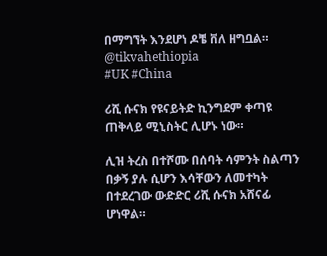በማግኘት እንደሆነ ዶቼ ቨለ ዘግቧል። @tikvahethiopia
#UK #China

ሪሺ ሱናክ የዩናይትድ ኪንግደም ቀጣዩ ጠቅላይ ሚኒስትር ሊሆኑ ነው።

ሊዝ ትረስ በተሾሙ በሰባት ሳምንት ስልጣን በቃኝ ያሉ ሲሆን እሳቸውን ለመተካት በተደረገው ውድድር ሪሺ ሱናክ አሸናፊ ሆነዋል።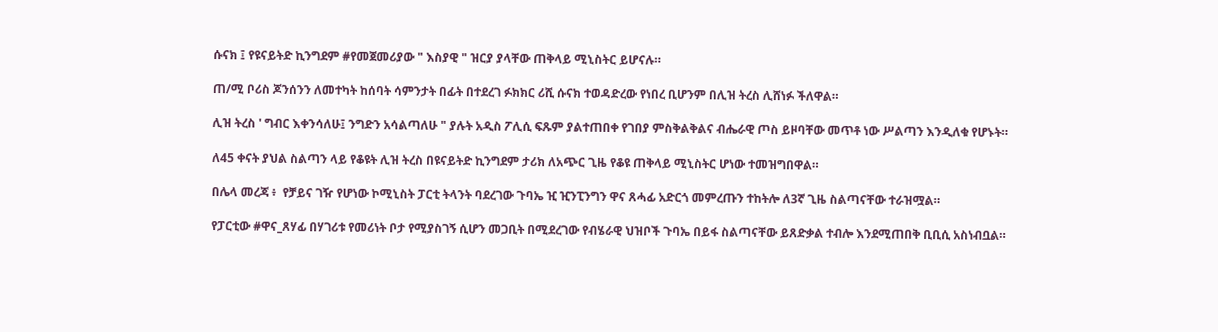ሱናክ ፤ የዩናይትድ ኪንግደም #የመጀመሪያው " እስያዊ " ዝርያ ያላቸው ጠቅላይ ሚኒስትር ይሆናሉ።

ጠ/ሚ ቦሪስ ጆንሰንን ለመተካት ከሰባት ሳምንታት በፊት በተደረገ ፉክክር ሪሺ ሱናክ ተወዳድረው የነበረ ቢሆንም በሊዝ ትረስ ሊሸነፉ ችለዋል።

ሊዝ ትረስ ' ግብር እቀንሳለሁ፤ ንግድን አሳልጣለሁ " ያሉት አዲስ ፖሊሲ ፍጹም ያልተጠበቀ የገበያ ምስቅልቅልና ብሔራዊ ጦስ ይዞባቸው መጥቶ ነው ሥልጣን እንዲለቁ የሆኑት።

ለ45 ቀናት ያህል ስልጣን ላይ የቆዩት ሊዝ ትረስ በዩናይትድ ኪንግደም ታሪክ ለአጭር ጊዜ የቆዩ ጠቅላይ ሚኒስትር ሆነው ተመዝግበዋል።

በሌላ መረጃ ፥  የቻይና ገዥ የሆነው ኮሚኒስት ፓርቲ ትላንት ባደረገው ጉባኤ ዢ ዢንፒንግን ዋና ጸሓፊ አድርጎ መምረጡን ተከትሎ ለ3ኛ ጊዜ ስልጣናቸው ተራዝሟል።

የፓርቲው #ዋና_ጸሃፊ በሃገሪቱ የመሪነት ቦታ የሚያስገኝ ሲሆን መጋቢት በሚደረገው የብሄራዊ ህዝቦች ጉባኤ በይፋ ስልጣናቸው ይጸድቃል ተብሎ እንደሚጠበቅ ቢቢሲ አስነብቧል።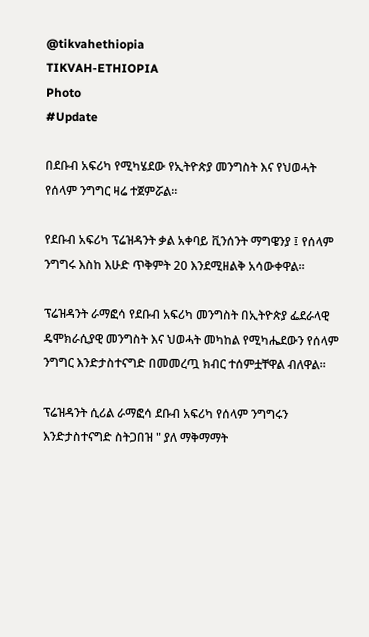@tikvahethiopia
TIKVAH-ETHIOPIA
Photo
#Update

በደቡብ አፍሪካ የሚካሄደው የኢትዮጵያ መንግስት እና የህወሓት የሰላም ንግግር ዛሬ ተጀምሯል።

የደቡብ አፍሪካ ፕሬዝዳንት ቃል አቀባይ ቪንሰንት ማግዌንያ ፤ የሰላም ንግግሩ እስከ እሁድ ጥቅምት 20 እንደሚዘልቅ አሳውቀዋል።

ፕሬዝዳንት ራማፎሳ የደቡብ አፍሪካ መንግስት በኢትዮጵያ ፌደራላዊ ዴሞክራሲያዊ መንግስት እና ህወሓት መካከል የሚካሔደውን የሰላም ንግግር እንድታስተናግድ በመመረጧ ክብር ተሰምቷቸዋል ብለዋል።

ፕሬዝዳንት ሲሪል ራማፎሳ ደቡብ አፍሪካ የሰላም ንግግሩን እንድታስተናግድ ስትጋበዝ " ያለ ማቅማማት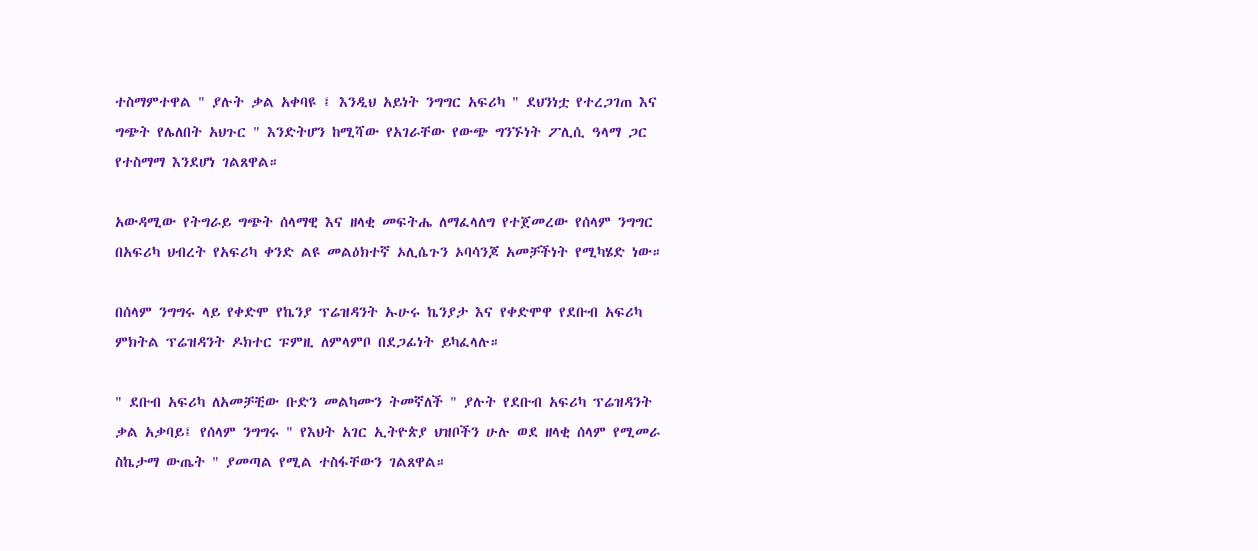ተስማምተዋል " ያሉት ቃል አቀባዩ ፤ እንዲህ አይነት ንግግር አፍሪካ " ደህንነቷ የተረጋገጠ እና ግጭት የሌለበት አህጉር " እንድትሆን ከሚሻው የአገራቸው የውጭ ግንኙነት ፖሊሲ ዓላማ ጋር የተስማማ እንደሆነ ገልጸዋል።

አውዳሚው የትግራይ ግጭት ሰላማዊ እና ዘላቂ መፍትሔ ለማፈላለግ የተጀመረው የሰላም ንግግር በአፍሪካ ህብረት የአፍሪካ ቀንድ ልዩ መልዕክተኛ ኦሊሴጉን ኦባሳንጆ አመቻችነት የሚካሄድ ነው።

በሰላም ንግግሩ ላይ የቀድሞ የኬንያ ፕሬዝዳንት ኡሁሩ ኬንያታ እና የቀድሞዋ የደቡብ አፍሪካ ምክትል ፕሬዝዳንት ዶክተር ፑምዚ ለምላምቦ በደጋፊነት ይካፈላሉ።

" ደቡብ አፍሪካ ለአመቻቺው ቡድን መልካሙን ትመኛለች " ያሉት የደቡብ አፍሪካ ፕሬዝዳንት ቃል አቃባይ፤ የሰላም ንግግሩ " የእህት አገር ኢትዮጵያ ህዝቦችን ሁሉ ወደ ዘላቂ ሰላም የሚመራ ስኬታማ ውጤት " ያመጣል የሚል ተስፋቸውን ገልጸዋል።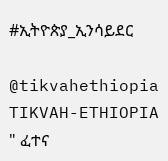#ኢትዮጵያ_ኢንሳይደር

@tikvahethiopia
TIKVAH-ETHIOPIA
" ፈተና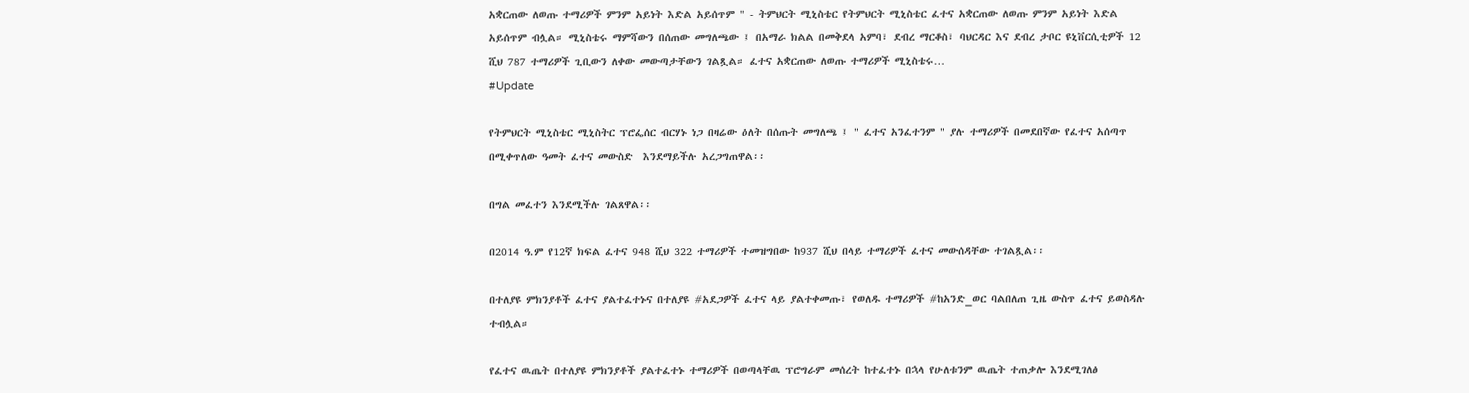አቋርጠው ለወጡ ተማሪዎች ምንም አይነት እድል አይሰጥም " - ትምህርት ሚኒስቴር የትምህርት ሚኒስቴር ፈተና አቋርጠው ለወጡ ምንም አይነት እድል አይሰጥም ብሏል። ሚኒስቴሩ ማምሻውን በሰጠው መግለጫው ፤ በአማራ ክልል በመቅደላ አምባ፣ ደብረ ማርቆስ፣ ባህርዳር እና ደብረ ታቦር ዩኒቨርሲቲዎች 12 ሺህ 787 ተማሪዎች ጊቢውን ለቀው መውጣታቸውን ገልጿል። ፈተና አቋርጠው ለወጡ ተማሪዎች ሚኒስቴሩ…
#Update

የትምህርት ሚኒስቴር ሚኒስትር ፕሮፌሰር ብርሃኑ ነጋ በዛሬው ዕለት በሰጡት መግለጫ ፤ " ፈተና አንፈተንም " ያሉ ተማሪዎች በመደበኛው የፈተና አሰጣጥ በሚቀጥለው ዓመት ፈተና መውስድ  እንደማይችሉ አረጋግጠዋል፡፡

በግል መፈተን እንደሚችሉ ገልጸዋል፡፡

በ2014 ዓ.ም የ12ኛ ክፍል ፈተና 948 ሺህ 322 ተማሪዎች ተመዝግበው ከ937 ሺህ በላይ ተማሪዎች ፈተና መውሰዳቸው ተገልጿል፡፡

በተለያዩ ምክንያቶች ፈተና ያልተፈተኑና በተለያዩ #አደጋዎች ፈተና ላይ ያልተቀመጡ፣ የወለዱ ተማሪዎች #ከአንድ_ወር ባልበለጠ ጊዜ ውስጥ ፈተና ይወስዳሉ ተብሏል።

የፈተና ዉጤት በተለያዩ ምክንያቶች ያልተፈተኑ ተማሪዎች በወጣላቸዉ ፕሮግራም መሰረት ከተፈተኑ በኋላ የሁለቱንም ዉጤት ተጠቃሎ እንደሚገለፅ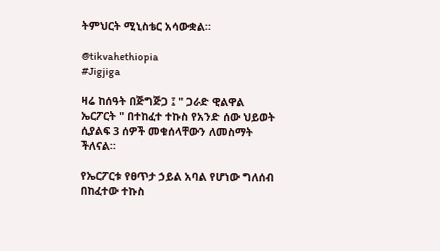ትምህርት ሚኒስቴር አሳውቋል።

@tikvahethiopia
#Jigjiga

ዛሬ ከሰዓት በጅግጅጋ ፤ " ጋራድ ዊልዋል  ኤርፖርት " በተከፈተ ተኩስ የአንድ ሰው ህይወት ሲያልፍ 3 ሰዎች መቁሰላቸውን ለመስማት ችለናል።

የኤርፖርቱ የፀጥታ ኃይል አባል የሆነው ግለሰብ በከፈተው ተኩስ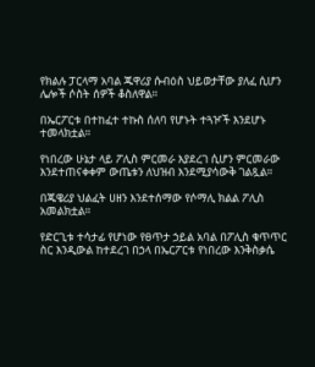የክልሉ ፓርላማ አባል ጁዋሪያ ሱብዕስ ህይወታቸው ያለፈ ሲሆን ሌሎች ሶስት ሰዎች ቆስለዋል።

በኤርፖርቱ በተከፈተ ተኩስ ሰለባ የሆኑት ተጓዦች እንደሆኑ ተመላክቷል።

የነበረው ሁኔታ ላይ ፖሊስ ምርመራ እያደረገ ሲሆን ምርመራው እንደተጠናቀቀም ውጤቱን ለህዝብ እንደሚያሳውቅ ገልጿል።

በጁዌሪያ ህልፈት ሀዘን እንደተሰማው የሶማሊ ክልል ፖሊስ አመልክቷል።

የድርጊቱ ተሳታፊ የሆነው የፀጥታ ኃይል አባል በፖሊስ ቁጥጥር ስር እንዲውል ከተደረገ በኃላ በኤርፖርቱ የነበረው እንቅስቃሴ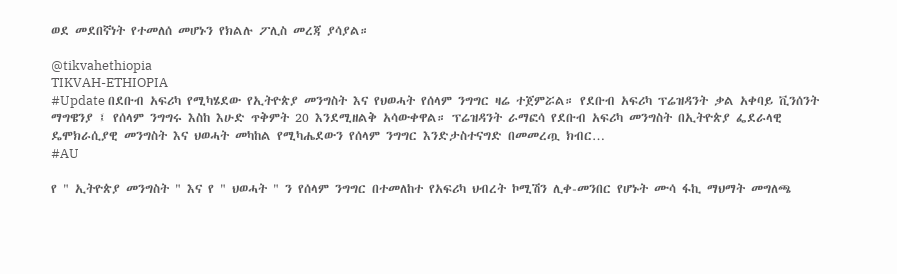ወደ መደበኛነት የተመለሰ መሆኑን የክልሉ ፖሊስ መረጃ ያሳያል።

@tikvahethiopia
TIKVAH-ETHIOPIA
#Update በደቡብ አፍሪካ የሚካሄደው የኢትዮጵያ መንግስት እና የህወሓት የሰላም ንግግር ዛሬ ተጀምሯል። የደቡብ አፍሪካ ፕሬዝዳንት ቃል አቀባይ ቪንሰንት ማግዌንያ ፤ የሰላም ንግግሩ እስከ እሁድ ጥቅምት 20 እንደሚዘልቅ አሳውቀዋል። ፕሬዝዳንት ራማፎሳ የደቡብ አፍሪካ መንግስት በኢትዮጵያ ፌደራላዊ ዴሞክራሲያዊ መንግስት እና ህወሓት መካከል የሚካሔደውን የሰላም ንግግር እንድታስተናግድ በመመረጧ ክብር…
#AU

የ " ኢትዮጵያ መንግስት " እና የ " ህወሓት " ን የሰላም ንግግር በተመለከተ የአፍሪካ ህብረት ኮሚሽን ሊቀ-መንበር የሆኑት ሙሳ ፋኪ ማህማት መግለጫ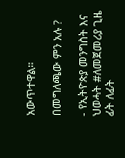አውጥተዋል።

በመግለጫው ምን አሉ ?

- የኢትዮጵያ መንግስት እና ህወሓት #ለመጀመሪያ ጊዜ ፊት ለፊት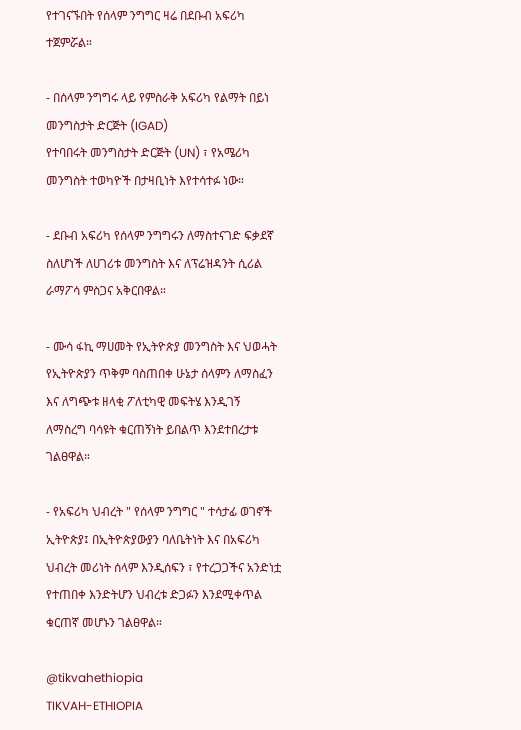የተገናኙበት የሰላም ንግግር ዛሬ በደቡብ አፍሪካ ተጀምሯል።

- በሰላም ንግግሩ ላይ የምስራቅ አፍሪካ የልማት በይነ መንግስታት ድርጅት (IGAD)
የተባበሩት መንግስታት ድርጅት (UN) ፣ የአሜሪካ መንግስት ተወካዮች በታዛቢነት እየተሳተፉ ነው።

- ደቡብ አፍሪካ የሰላም ንግግሩን ለማስተናገድ ፍቃደኛ ስለሆነች ለሀገሪቱ መንግስት እና ለፕሬዝዳንት ሲሪል ራማፖሳ ምስጋና አቅርበዋል።

- ሙሳ ፋኪ ማሀመት የኢትዮጵያ መንግስት እና ህወሓት የኢትዮጵያን ጥቅም ባስጠበቀ ሁኔታ ሰላምን ለማስፈን እና ለግጭቱ ዘላቂ ፖለቲካዊ መፍትሄ እንዲገኝ ለማስረግ ባሳዩት ቁርጠኝነት ይበልጥ እንደተበረታቱ ገልፀዋል።

- የአፍሪካ ህብረት " የሰላም ንግግር " ተሳታፊ ወገኖች ኢትዮጵያ፤ በኢትዮጵያውያን ባለቤትነት እና በአፍሪካ ህብረት መሪነት ሰላም እንዲሰፍን ፣ የተረጋጋችና አንድነቷ የተጠበቀ እንድትሆን ህብረቱ ድጋፉን እንደሚቀጥል ቁርጠኛ መሆኑን ገልፀዋል።

@tikvahethiopia
TIKVAH-ETHIOPIA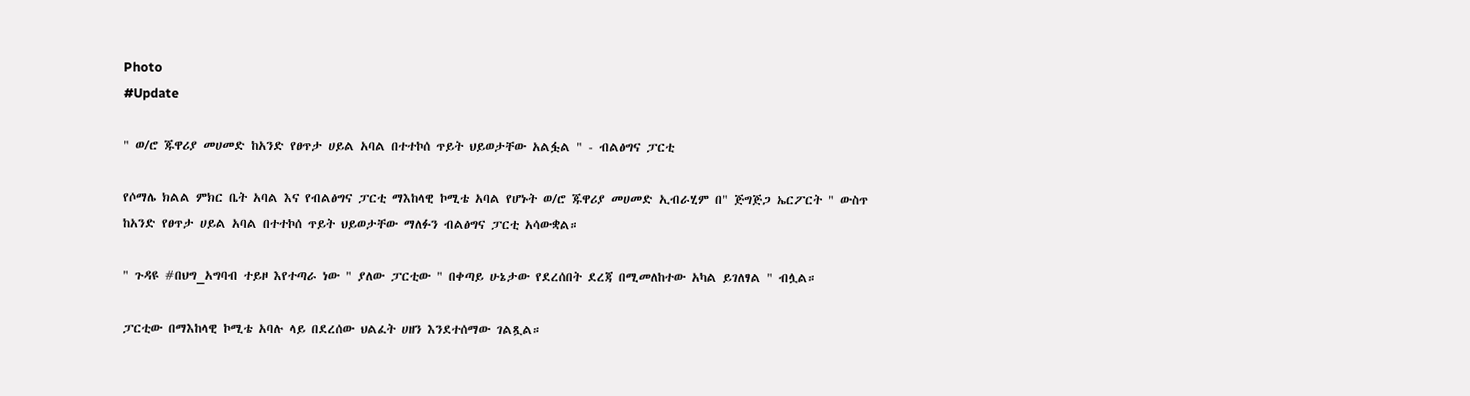Photo
#Update

" ወ/ሮ ጁዋሪያ መሀመድ ከአንድ የፀጥታ ሀይል አባል በተተኮሰ ጥይት ህይወታቸው አልፏል " - ብልፅግና ፓርቲ

የሶማሌ ክልል ምክር ቤት አባል እና የብልፅግና ፓርቲ ማእከላዊ ኮሚቴ አባል የሆኑት ወ/ሮ ጁዋሪያ መሀመድ ኢብራሂም በ" ጅግጅጋ ኤርፖርት " ውስጥ ከአንድ የፀጥታ ሀይል አባል በተተኮሰ ጥይት ህይወታቸው ማለፉን ብልፅግና ፓርቲ አሳውቋል።

" ጉዳዩ #በህግ_አግባብ ተይዞ እየተጣራ ነው " ያለው ፓርቲው " በቀጣይ ሁኔታው የደረሰበት ደረጃ በሚመለከተው አካል ይገለፃል " ብሏል።

ፓርቲው በማእከላዊ ኮሚቴ አባሉ ላይ በደረሰው ህልፈት ሀዘን እንደተሰማው ገልጿል።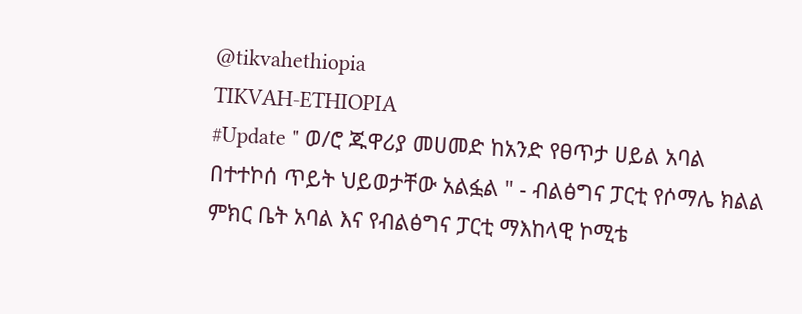@tikvahethiopia
TIKVAH-ETHIOPIA
#Update " ወ/ሮ ጁዋሪያ መሀመድ ከአንድ የፀጥታ ሀይል አባል በተተኮሰ ጥይት ህይወታቸው አልፏል " - ብልፅግና ፓርቲ የሶማሌ ክልል ምክር ቤት አባል እና የብልፅግና ፓርቲ ማእከላዊ ኮሚቴ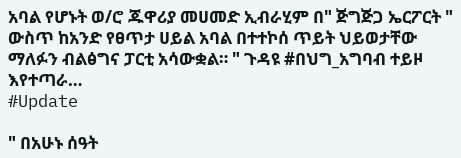አባል የሆኑት ወ/ሮ ጁዋሪያ መሀመድ ኢብራሂም በ" ጅግጅጋ ኤርፖርት " ውስጥ ከአንድ የፀጥታ ሀይል አባል በተተኮሰ ጥይት ህይወታቸው ማለፉን ብልፅግና ፓርቲ አሳውቋል። " ጉዳዩ #በህግ_አግባብ ተይዞ እየተጣራ…
#Update

" በአሁኑ ሰዓት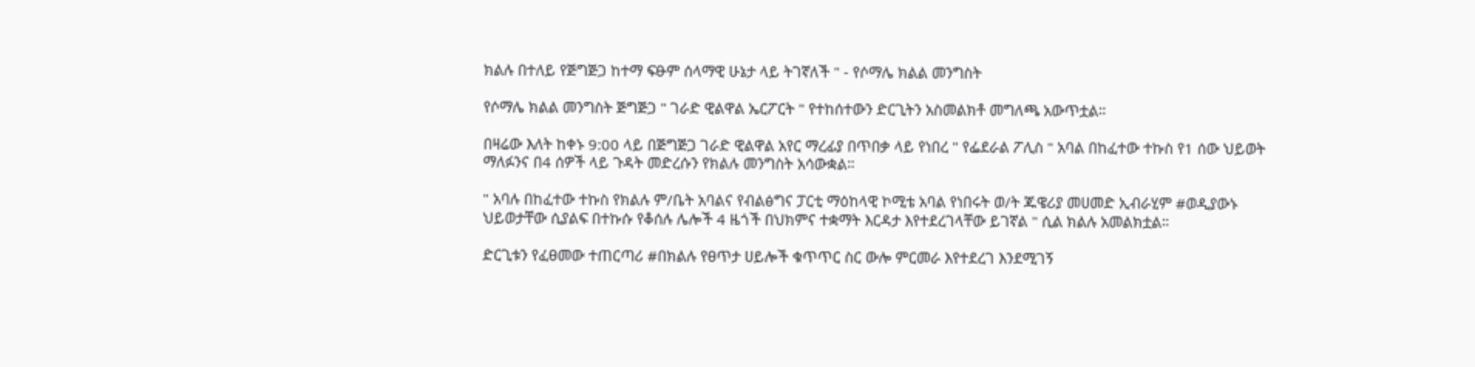ክልሉ በተለይ የጅግጅጋ ከተማ ፍፁም ሰላማዊ ሁኔታ ላይ ትገኛለች " - የሶማሌ ክልል መንግስት

የሶማሌ ክልል መንግስት ጅግጅጋ " ገራድ ዊልዋል ኤርፖርት " የተከሰተውን ድርጊትን አስመልክቶ መግለጫ አውጥቷል።

በዛሬው እለት ከቀኑ 9:00 ላይ በጅግጅጋ ገራድ ዊልዋል አየር ማረፊያ በጥበቃ ላይ የነበረ " የፌደራል ፖሊስ " አባል በከፈተው ተኩስ የ1 ሰው ህይወት ማለፉንና በ4 ሰዎች ላይ ጉዳት መድረሱን የክልሉ መንግስት አሳውቋል።

" አባሉ በከፈተው ተኩስ የክልሉ ም/ቤት አባልና የብልፅግና ፓርቲ ማዕከላዊ ኮሚቴ አባል የነበሩት ወ/ት ጁዌሪያ መሀመድ ኢብራሂም #ወዲያውኑ ህይወታቸው ሲያልፍ በተኩሱ የቆሰሉ ሌሎች 4 ዜጎች በህክምና ተቋማት እርዳታ እየተደረገላቸው ይገኛል " ሲል ክልሉ አመልክቷል።

ድርጊቱን የፈፀመው ተጠርጣሪ #በክልሉ የፀጥታ ሀይሎች ቁጥጥር ስር ውሎ ምርመራ እየተደረገ እንደሚገኝ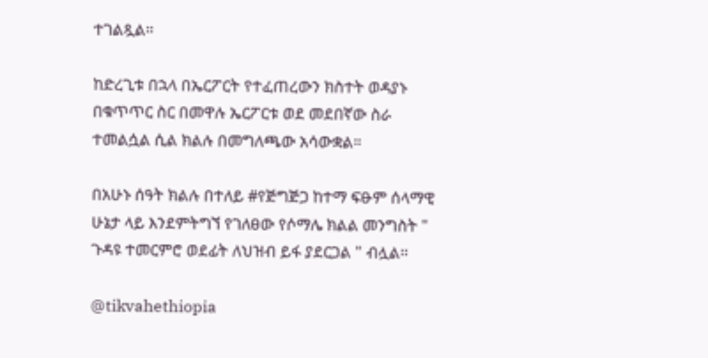ተገልጿል።

ከድረጊቱ በኋላ በኤርፖርት የተፈጠረውን ክስተት ወዳያኑ በቁጥጥር ስር በመዋሉ ኤርፖርቱ ወደ መደበኛው ስራ ተመልሷል ሲል ክልሉ በመግለጫው አሳውቋል።

በአሁኑ ሰዓት ክልሉ በተለይ #የጅግጅጋ ከተማ ፍፁም ሰላማዊ ሁኔታ ላይ እንደምትግኘ የገለፀው የሶማሌ ክልል መንግስት " ጉዳዩ ተመርምሮ ወደፊት ለህዝብ ይፋ ያደርጋል " ብሏል።

@tikvahethiopia